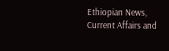Ethiopian News, Current Affairs and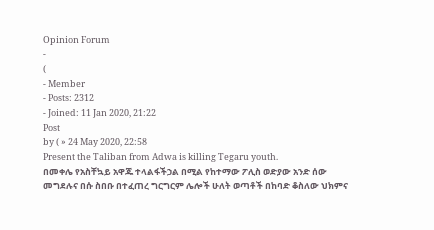Opinion Forum
-
(
- Member
- Posts: 2312
- Joined: 11 Jan 2020, 21:22
Post
by ( » 24 May 2020, 22:58
Present the Taliban from Adwa is killing Tegaru youth.
በመቀሌ የአስቸኳይ አዋጁ ተላልፋችኃል በሚል የከተማው ፖሊስ ወድያው አንድ ሰው መግደሉና በሱ ስበቡ በተፈጠረ ግርግርም ሌሎች ሁለት ወጣቶች በከባድ ቆስለው ህክምና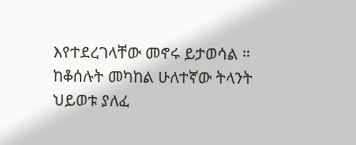እየተደረገላቸው መኖሩ ይታወሳል ። ከቆሰሉት መካከል ሁለተኛው ትላንት ህይወቱ ያለፈ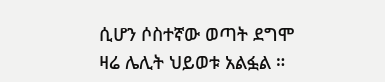ሲሆን ሶስተኛው ወጣት ደግሞ ዛሬ ሌሊት ህይወቱ አልፏል ።